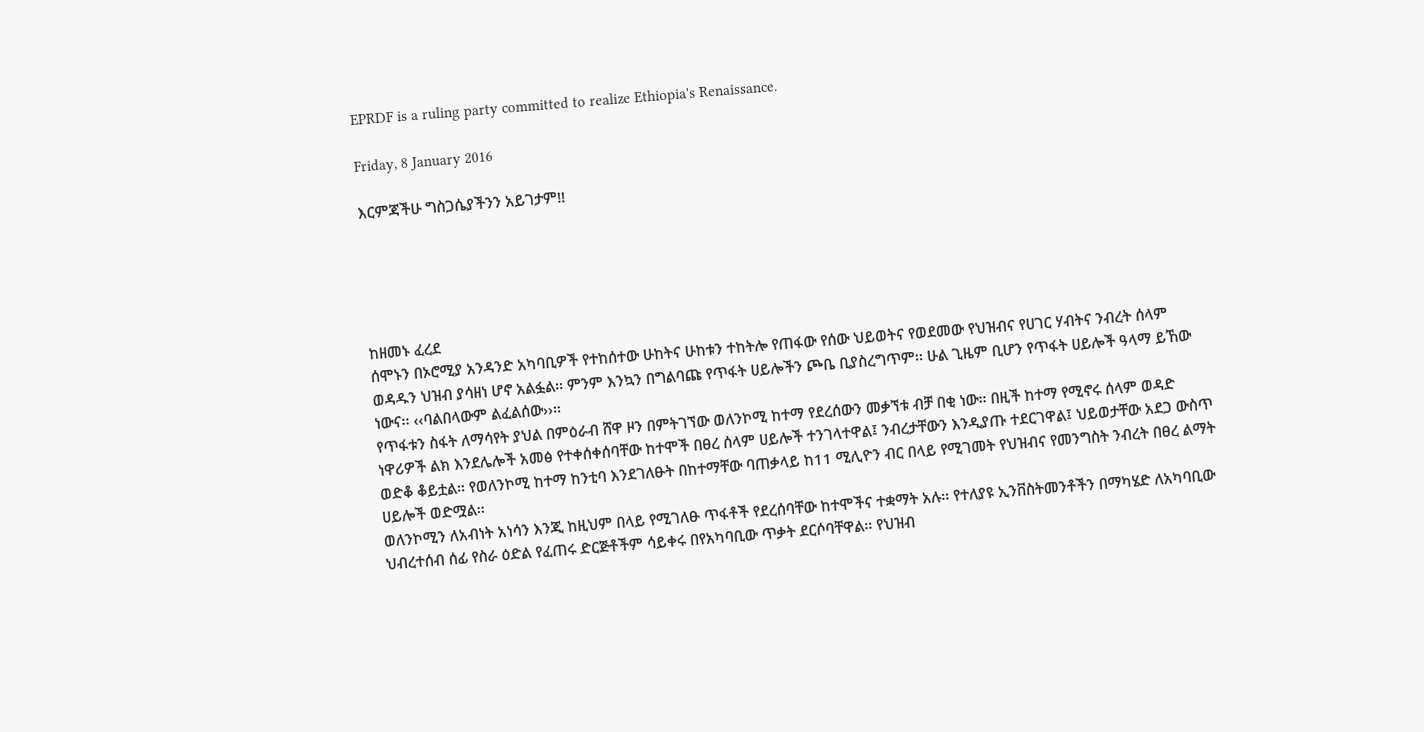EPRDF is a ruling party committed to realize Ethiopia's Renaissance.

Friday, 8 January 2016

እርምጃችሁ ግስጋሴያችንን አይገታም!!





ከዘመኑ ፈረደ
ሰሞኑን በኦሮሚያ አንዳንድ አካባቢዎች የተከሰተው ሁከትና ሁከቱን ተከትሎ የጠፋው የሰው ህይወትና የወደመው የህዝብና የሀገር ሃብትና ንብረት ሰላም ወዳዱን ህዝብ ያሳዘነ ሆኖ አልፏል፡፡ ምንም እንኳን በግልባጩ የጥፋት ሀይሎችን ጮቤ ቢያስረግጥም፡፡ ሁል ጊዜም ቢሆን የጥፋት ሀይሎች ዓላማ ይኸው ነውና፡፡ ‹‹ባልበላውም ልፈልሰው››፡፡
የጥፋቱን ስፋት ለማሳየት ያህል በምዕራብ ሸዋ ዞን በምትገኘው ወለንኮሚ ከተማ የደረሰውን መቃኘቱ ብቻ በቂ ነው፡፡ በዚች ከተማ የሚኖሩ ሰላም ወዳድ ነዋሪዎች ልክ እንደሌሎች አመፅ የተቀሰቀሰባቸው ከተሞች በፀረ ሰላም ሀይሎች ተንገላተዋል፤ ንብረታቸውን እንዲያጡ ተደርገዋል፤ ህይወታቸው አደጋ ውስጥ ወድቆ ቆይቷል፡፡ የወለንኮሚ ከተማ ከንቲባ እንደገለፁት በከተማቸው ባጠቃላይ ከ11 ሚሊዮን ብር በላይ የሚገመት የህዝብና የመንግስት ንብረት በፀረ ልማት ሀይሎች ወድሟል፡፡
ወለንኮሚን ለአብነት አነሳን እንጂ ከዚህም በላይ የሚገለፁ ጥፋቶች የደረሰባቸው ከተሞችና ተቋማት አሉ፡፡ የተለያዩ ኢንቨስትመንቶችን በማካሄድ ለአካባቢው ህብረተሰብ ሰፊ የስራ ዕድል የፈጠሩ ድርጅቶችም ሳይቀሩ በየአካባቢው ጥቃት ደርሶባቸዋል፡፡ የህዝብ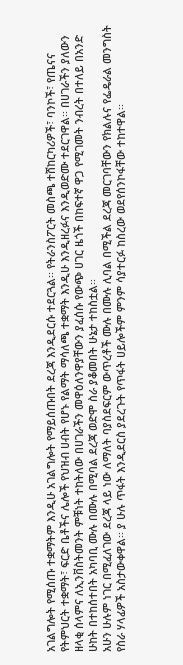አገልግሎት የሚሰጡ ተቋማትም እንዲሁ አገልግሎት የማይሰጡበት ደረጃ እንዲደርሱ ተደርጓል፡፡ የትራንስፖርት መስጫ ተሸከርካሪዎች፣ ባንኮች፣ የጤናና የትምህርት ተቋማት፣ ፍርድ ቤቶችና ሌሎች የህዝብ ሀብት የሆኑ የልማት ማሳለጫ ተቋማት እንዲሁ እንዲዘረፉና እንዲወድሙ ተደርገዋል፡፡ በሀገራችን ያለውን ዘላቂ ሰላምና ለኢንቨስትመንት ምቹነት ተከትለው በሀገራችን መዋዕለንዋያቸውን ያፈሰሱ የውጭ ሀገር ዜጎች በከፍተኛ ዋጋ የሚገመት ንብረት በተለይ በአንድ ሁከት በተከሰተበት አካባቢ ሙሉ በሙሉ በሚባል ደረጃ ወድሞ ስራ ያቆመበት ሁኔታ ተከስቷል፡፡
አሁን ሁሉም ነገር በሚፈለገው ደረጃ ላይ ነው ለማለት ባያስደፍርም ውጥረቶች ሙሉ በሙሉ ሊባል በሚችል ደረጃ መርገባቸውን የክልሉና የፌዴራል መንግስት የስራ ሃላፊዎች አስታውቀዋል፡፡ ያ ሁሉ ጥፋት እንዲደርስ ያደረጉት የጥፋት ሀይሎችም ምንም ሳያተርፉ ከስረው ወደየሰንኮፋቸው ተከተዋል፡፡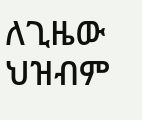ለጊዜው ህዝብም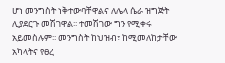ሆነ መንግስት ነቅተውባቸዋልና ለሌላ ሴራ ዝግጅት ሊያደርጉ መሽገዋል፡፡ ተመሽገው ግን የሚቀሩ አይመስሉም፡፡ መንግስት ከህዝብ፣ ከሚመለከታቸው አካላትና የፀረ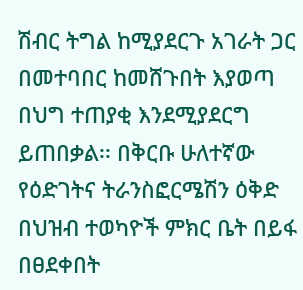ሽብር ትግል ከሚያደርጉ አገራት ጋር በመተባበር ከመሸጉበት እያወጣ በህግ ተጠያቂ እንደሚያደርግ ይጠበቃል፡፡ በቅርቡ ሁለተኛው የዕድገትና ትራንስፎርሜሽን ዕቅድ በህዝብ ተወካዮች ምክር ቤት በይፋ በፀደቀበት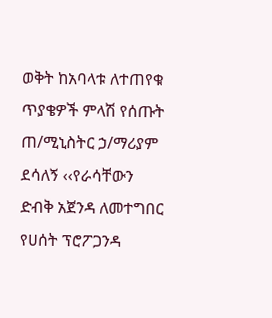ወቅት ከአባላቱ ለተጠየቁ ጥያቄዎች ምላሽ የሰጡት ጠ/ሚኒስትር ኃ/ማሪያም ደሳለኝ ‹‹የራሳቸውን ድብቅ አጀንዳ ለመተግበር የሀሰት ፕሮፖጋንዳ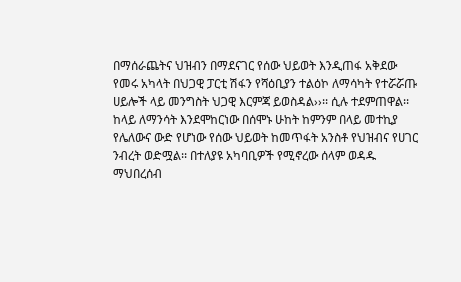በማሰራጨትና ህዝብን በማደናገር የሰው ህይወት እንዲጠፋ አቅደው የመሩ አካላት በህጋዊ ፓርቲ ሽፋን የሻዕቢያን ተልዕኮ ለማሳካት የተሯሯጡ ሀይሎች ላይ መንግስት ህጋዊ እርምጃ ይወስዳል››፡፡ ሲሉ ተደምጠዋል፡፡
ከላይ ለማንሳት እንደሞከርነው በሰሞኑ ሁከት ከምንም በላይ መተኪያ የሌለውና ውድ የሆነው የሰው ህይወት ከመጥፋት አንስቶ የህዝብና የሀገር ንብረት ወድሟል፡፡ በተለያዩ አካባቢዎች የሚኖረው ሰላም ወዳዱ ማህበረሰብ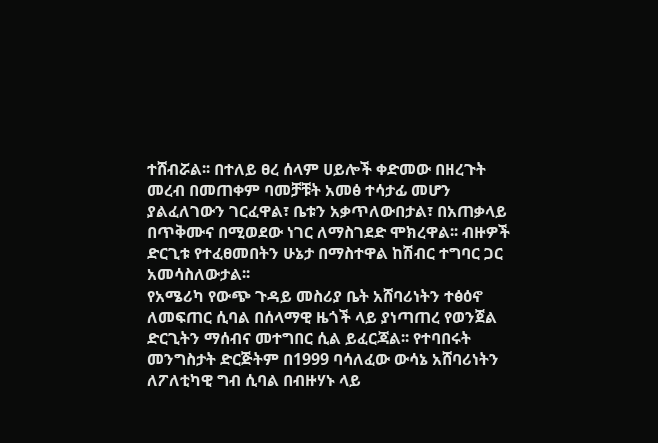ተሸብሯል፡፡ በተለይ ፀረ ሰላም ሀይሎች ቀድመው በዘረጉት መረብ በመጠቀም ባመቻቹት አመፅ ተሳታፊ መሆን ያልፈለገውን ገርፈዋል፣ ቤቱን አቃጥለውበታል፣ በአጠቃላይ በጥቅሙና በሚወደው ነገር ለማስገደድ ሞክረዋል፡፡ ብዙዎች ድርጊቱ የተፈፀመበትን ሁኔታ በማስተዋል ከሽብር ተግባር ጋር አመሳስለውታል፡፡
የአሜሪካ የውጭ ጉዳይ መስሪያ ቤት አሸባሪነትን ተፅዕኖ ለመፍጠር ሲባል በሰላማዊ ዜጎች ላይ ያነጣጠረ የወንጀል ድርጊትን ማሰብና መተግበር ሲል ይፈርጃል፡፡ የተባበሩት መንግስታት ድርጅትም በ1999 ባሳለፈው ውሳኔ አሸባሪነትን ለፖለቲካዊ ግብ ሲባል በብዙሃኑ ላይ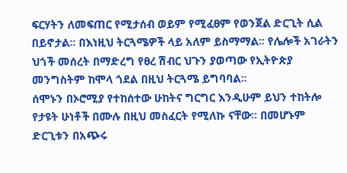ፍርሃትን ለመፍጠር የሚታሰብ ወይም የሚፈፀም የወንጀል ድርጊት ሲል በይኖታል፡፡ በእነዚህ ትርጓሜዎች ላይ አለም ይስማማል፡፡ የሌሎች አገራትን ህጎች መሰረት በማድረግ የፀረ ሽብር ህጉን ያወጣው የኢትዮጵያ መንግስትም ከሞላ ጎደል በዚህ ትርጓሜ ይግባባል፡፡
ሰሞኑን በኦሮሚያ የተከሰተው ሁከትና ግርግር እንዲሁም ይህን ተከትሎ የታዩት ሁነቶች በሙሉ በዚህ መስፈርት የሚለኩ ናቸው፡፡ በመሆኑም ድርጊቱን በአጭሩ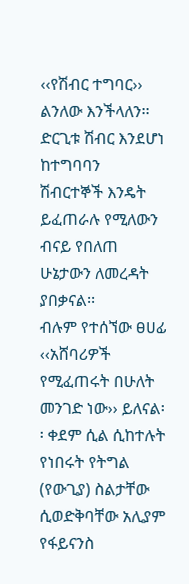‹‹የሽብር ተግባር›› ልንለው እንችላለን፡፡ ድርጊቱ ሽብር እንደሆነ ከተግባባን ሽብርተኞች እንዴት ይፈጠራሉ የሚለውን ብናይ የበለጠ ሁኔታውን ለመረዳት ያበቃናል፡፡
ብሉም የተሰኘው ፀሀፊ ‹‹አሸባሪዎች የሚፈጠሩት በሁለት መንገድ ነው›› ይለናል፡፡ ቀደም ሲል ሲከተሉት የነበሩት የትግል (የውጊያ) ስልታቸው ሲወድቅባቸው አሊያም የፋይናንስ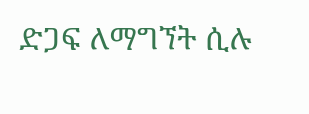ድጋፍ ለማግኘት ሲሉ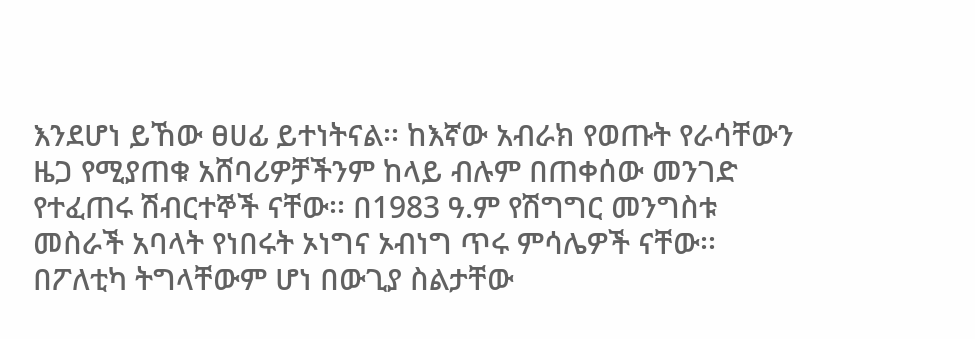እንደሆነ ይኸው ፀሀፊ ይተነትናል፡፡ ከእኛው አብራክ የወጡት የራሳቸውን ዜጋ የሚያጠቁ አሸባሪዎቻችንም ከላይ ብሉም በጠቀሰው መንገድ የተፈጠሩ ሽብርተኞች ናቸው፡፡ በ1983 ዓ.ም የሽግግር መንግስቱ መስራች አባላት የነበሩት ኦነግና ኦብነግ ጥሩ ምሳሌዎች ናቸው፡፡ በፖለቲካ ትግላቸውም ሆነ በውጊያ ስልታቸው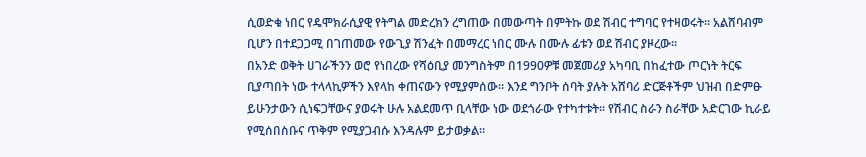ሲወድቁ ነበር የዴሞክራሲያዊ የትግል መድረክን ረግጠው በመውጣት በምትኩ ወደ ሽብር ተግባር የተዛወሩት፡፡ አልሸባብም ቢሆን በተደጋጋሚ በገጠመው የውጊያ ሽንፈት በመማረር ነበር ሙሉ በሙሉ ፊቱን ወደ ሽብር ያዞረው፡፡
በአንድ ወቅት ሀገራችንን ወሮ የነበረው የሻዕቢያ መንግስትም በ1990ዎቹ መጀመሪያ አካባቢ በከፈተው ጦርነት ትርፍ ቢያጣበት ነው ተላላኪዎችን እየላከ ቀጠናውን የሚያምሰው፡፡ እንደ ግንቦት ሰባት ያሉት አሸባሪ ድርጅቶችም ህዝብ በድምፁ ይሁንታውን ሲነፍጋቸውና ያወሩት ሁሉ አልደመጥ ቢላቸው ነው ወደጎራው የተካተቱት፡፡ የሽብር ስራን ስራቸው አድርገው ኪራይ የሚሰበስቡና ጥቅም የሚያጋብሱ እንዳሉም ይታወቃል፡፡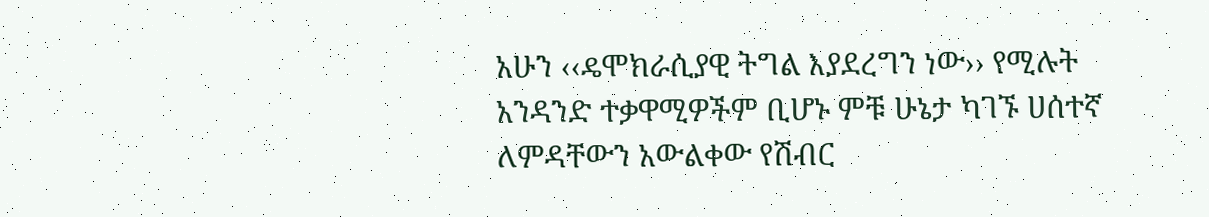አሁን ‹‹ዴሞክራሲያዊ ትግል እያደረግን ነው›› የሚሉት አንዳንድ ተቃዋሚዎችም ቢሆኑ ምቹ ሁኔታ ካገኙ ሀሰተኛ ለምዳቸውን አውልቀው የሽብር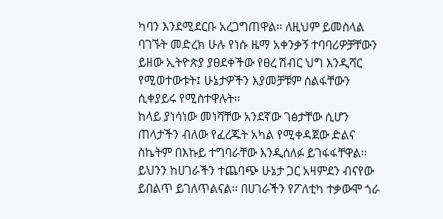ካባን እንደሚደርቡ አረጋግጠዋል፡፡ ለዚህም ይመስላል ባገኙት መድረክ ሁሉ የነሱ ዜማ አቀንቃኝ ተባባሪዎቻቸውን ይዘው ኢትዮጵያ ያፀደቀችው የፀረ ሽብር ህግ እንዲሻር የሚወተውቱት፤ ሁኔታዎችን እያመቻቹም ሰልፋቸውን ሲቀያይሩ የሚስተዋሉት፡፡
ከላይ ያነሳነው መነሻቸው አንደኛው ገፅታቸው ሲሆን ጠላታችን ብለው የፈረጁት አካል የሚቀዳጀው ድልና ስኬትም በእኩይ ተግባራቸው እንዲሰለፉ ይገፋፋቸዋል፡፡ ይህንን ከሀገራችን ተጨባጭ ሁኔታ ጋር አዛምደን ብናየው ይበልጥ ይገለጥልናል፡፡ በሀገራችን የፖለቲካ ተቃውሞ ጎራ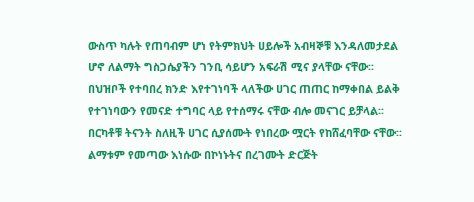ውስጥ ካሉት የጠባብም ሆነ የትምክህት ሀይሎች አብዛኞቹ እንዳለመታደል ሆኖ ለልማት ግስጋሴያችን ገንቢ ሳይሆን አፍራሽ ሚና ያላቸው ናቸው፡፡ በህዝቦች የተባበረ ክንድ እየተገነባች ላለችው ሀገር ጠጠር ከማቀበል ይልቅ የተገነባውን የመናድ ተግባር ላይ የተሰማሩ ናቸው ብሎ መናገር ይቻላል፡፡
በርካቶቹ ትናንት ስለዚች ሀገር ሲያሰሙት የነበረው ሟርት የከሸፈባቸው ናቸው፡፡ ልማቱም የመጣው እነሱው በኮነኑትና በረገሙት ድርጅት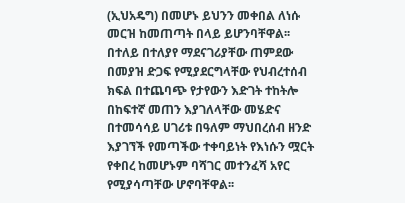(ኢህአዴግ) በመሆኑ ይህንን መቀበል ለነሱ መርዝ ከመጠጣት በላይ ይሆንባቸዋል፡፡ በተለይ በተለያየ ማደናገሪያቸው ጠምደው በመያዝ ድጋፍ የሚያደርግላቸው የህብረተሰብ ክፍል በተጨባጭ የታየውን እድገት ተከትሎ በከፍተኛ መጠን እያገለላቸው መሄድና በተመሳሳይ ሀገሪቱ በዓለም ማህበረሰብ ዘንድ እያገኘች የመጣችው ተቀባይነት የእነሱን ሟርት የቀበረ ከመሆኑም ባሻገር መተንፈሻ አየር የሚያሳጣቸው ሆኖባቸዋል፡፡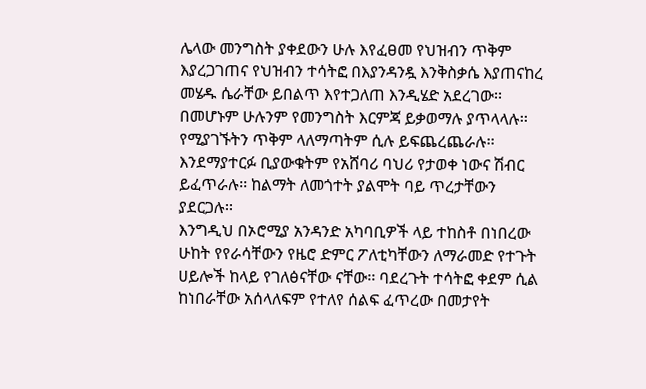ሌላው መንግስት ያቀደውን ሁሉ እየፈፀመ የህዝብን ጥቅም እያረጋገጠና የህዝብን ተሳትፎ በእያንዳንዷ እንቅስቃሴ እያጠናከረ መሄዱ ሴራቸው ይበልጥ እየተጋለጠ እንዲሄድ አደረገው፡፡ በመሆኑም ሁሉንም የመንግስት እርምጃ ይቃወማሉ ያጥላላሉ፡፡ የሚያገኙትን ጥቅም ላለማጣትም ሲሉ ይፍጨረጨራሉ፡፡ እንደማያተርፉ ቢያውቁትም የአሸባሪ ባህሪ የታወቀ ነውና ሽብር ይፈጥራሉ፡፡ ከልማት ለመጎተት ያልሞት ባይ ጥረታቸውን ያደርጋሉ፡፡
እንግዲህ በኦሮሚያ አንዳንድ አካባቢዎች ላይ ተከስቶ በነበረው ሁከት የየራሳቸውን የዜሮ ድምር ፖለቲካቸውን ለማራመድ የተጉት ሀይሎች ከላይ የገለፅናቸው ናቸው፡፡ ባደረጉት ተሳትፎ ቀደም ሲል ከነበራቸው አሰላለፍም የተለየ ሰልፍ ፈጥረው በመታየት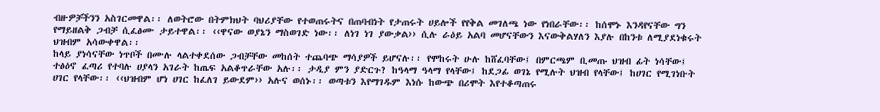ብዙዎቻችንን አስገርመዋል፡፡ ለወትሮው በትምክህት ባህሪያቸው የተወጠሩትና በጠባብነት የታጠሩት ሀይሎች የየቅል መገለጫ ነው የነበራቸው፡፡ ከሰሞኑ እንዳየናቸው ግን የማይዘልቅ ጋብቻ ሲፈፅሙ ታይተዋል፡፡ ‹‹ዋናው ወያኔን ማስወገድ ነው፡፡ ለነገ ነገ ያውቃል›› ሲሉ ራዕይ አልባ መሆናቸውን እናውቅልሃለን እያሉ በከንቱ ለሚያደነቁሩት ህዝብም አሳውቀዋል፡፡
ከላይ ያነሳናቸው ነጥቦች በሙሉ ላልተቀደሰው ጋብቻቸው መከሰት ተጨባጭ ማሳያዎች ይሆናሉ፡፡ የሞከሩት ሁሉ ከሸፈባቸው፤ በምርጫም ቢመጡ ህዝብ ፊት ነሳቸው፤ ተፅዕኖ ፈጣሪ የተባሉ ሀያላን አገራት ከጤፍ አልቆጥራቸው አሉ፡፡ ታዲያ ምን ያድርጉ? ከዓላማ ዓላማ የላቸው፤ ከደጋፊ ወገኔ የሚሉት ህዝብ የላቸው፤ ከሀገር የሚገነቡት ሀገር የላቸው፡፡ ‹‹ህዝብም ሆነ ሀገር ከፈለገ ይውደም›› አሉና ወሰኑ፡፡ ወጣቱን እየማገዱም እነሱ ከውጭ በሪሞት እየተቆጣጠሩ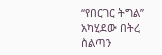“የበርገር ትግል” አካሂደው በትረ ስልጣን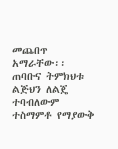መጨበጥ አማራቸው፡፡ ጠባቡና ትምክህቱ ልጅህን ለልጄ ተባብለውም ተስማምቶ የማያውቅ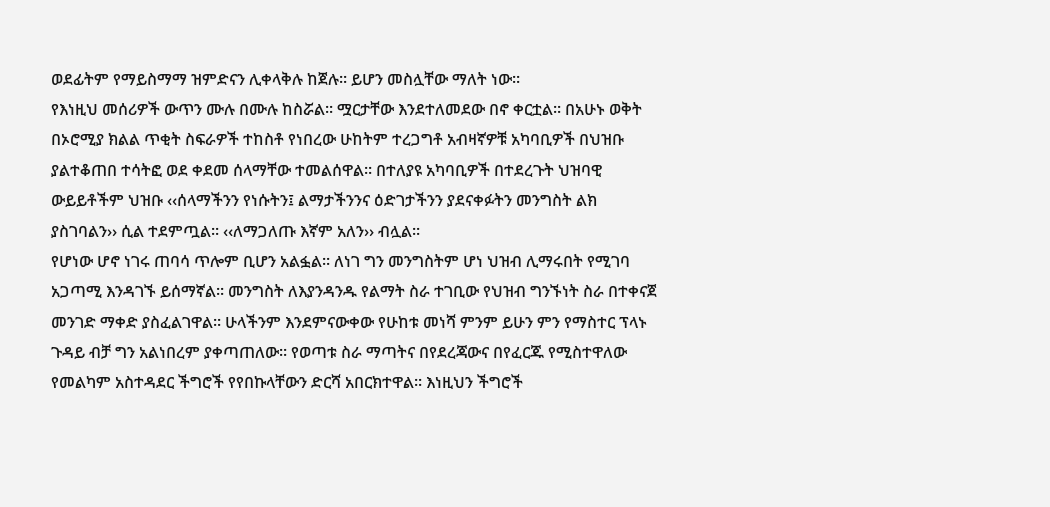ወደፊትም የማይስማማ ዝምድናን ሊቀላቅሉ ከጀሉ፡፡ ይሆን መስሏቸው ማለት ነው፡፡
የእነዚህ መሰሪዎች ውጥን ሙሉ በሙሉ ከስሯል፡፡ ሟርታቸው እንደተለመደው በኖ ቀርቷል፡፡ በአሁኑ ወቅት በኦሮሚያ ክልል ጥቂት ስፍራዎች ተከስቶ የነበረው ሁከትም ተረጋግቶ አብዛኛዎቹ አካባቢዎች በህዝቡ ያልተቆጠበ ተሳትፎ ወደ ቀደመ ሰላማቸው ተመልሰዋል። በተለያዩ አካባቢዎች በተደረጉት ህዝባዊ ውይይቶችም ህዝቡ ‹‹ሰላማችንን የነሱትን፤ ልማታችንንና ዕድገታችንን ያደናቀፉትን መንግስት ልክ ያስገባልን›› ሲል ተደምጧል፡፡ ‹‹ለማጋለጡ እኛም አለን›› ብሏል፡፡
የሆነው ሆኖ ነገሩ ጠባሳ ጥሎም ቢሆን አልፏል፡፡ ለነገ ግን መንግስትም ሆነ ህዝብ ሊማሩበት የሚገባ አጋጣሚ እንዳገኙ ይሰማኛል፡፡ መንግስት ለእያንዳንዱ የልማት ስራ ተገቢው የህዝብ ግንኙነት ስራ በተቀናጀ መንገድ ማቀድ ያስፈልገዋል፡፡ ሁላችንም እንደምናውቀው የሁከቱ መነሻ ምንም ይሁን ምን የማስተር ፕላኑ ጉዳይ ብቻ ግን አልነበረም ያቀጣጠለው፡፡ የወጣቱ ስራ ማጣትና በየደረጃውና በየፈርጁ የሚስተዋለው የመልካም አስተዳደር ችግሮች የየበኩላቸውን ድርሻ አበርክተዋል፡፡ እነዚህን ችግሮች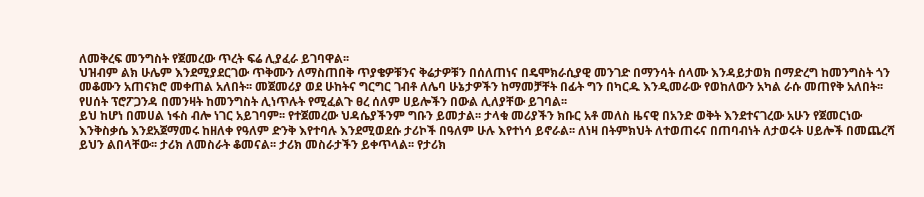ለመቅረፍ መንግስት የጀመረው ጥረት ፍሬ ሊያፈራ ይገባዋል፡፡
ህዝብም ልክ ሁሌም እንደሚያደርገው ጥቅሙን ለማስጠበቅ ጥያቄዎቹንና ቅሬታዎቹን በሰለጠነና በዴሞክራሲያዊ መንገድ በማንሳት ሰላሙ እንዳይታወክ በማድረግ ከመንግስት ጎን መቆሙን አጠናክሮ መቀጠል አለበት፡፡ መጀመሪያ ወደ ሁከትና ግርግር ገብቶ ለሌባ ሁኔታዎችን ከማመቻቸት በፊት ግን በካርዱ እንዲመራው የወከለውን አካል ራሱ መጠየቅ አለበት፡፡ የሀሰት ፕሮፖጋንዳ በመንዛት ከመንግስት ሊነጥሉት የሚፈልጉ ፀረ ሰለም ሀይሎችን በውል ሊለያቸው ይገባል፡፡
ይህ ከሆነ በመሀል ነፋስ ብሎ ነገር አይገባም፡፡ የተጀመረው ህዳሴያችንም ግቡን ይመታል፡፡ ታላቁ መሪያችን ክቡር አቶ መለስ ዜናዊ በአንድ ወቅት እንደተናገረው አሁን የጀመርነው እንቅስቃሴ እንደአጀማመሩ ከዘለቀ የዓለም ድንቅ እየተባሉ እንደሚወደሱ ታሪኮች በዓለም ሁሉ እየተነሳ ይኖራል፡፡ ለነዛ በትምክህት ለተወጠሩና በጠባብነት ለታወሩት ሀይሎች በመጨረሻ ይህን ልበላቸው፡፡ ታሪክ ለመስራት ቆመናል፡፡ ታሪክ መስራታችን ይቀጥላል፡፡ የታሪክ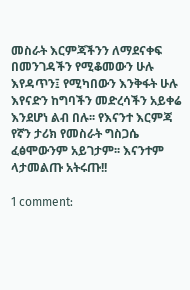መስራት እርምጃችንን ለማደናቀፍ በመንገዳችን የሚቆመውን ሁሉ እየዳጥን፤ የሚካበውን እንቅፋት ሁሉ እየናድን ከግባችን መድረሳችን አይቀሬ እንደሆነ ልብ በሉ፡፡ የእናንተ እርምጃ የኛን ታሪክ የመስራት ግስጋሴ ፈፅሞውንም አይገታም፡፡ እናንተም ላታመልጡ አትሩጡ!!

1 comment: